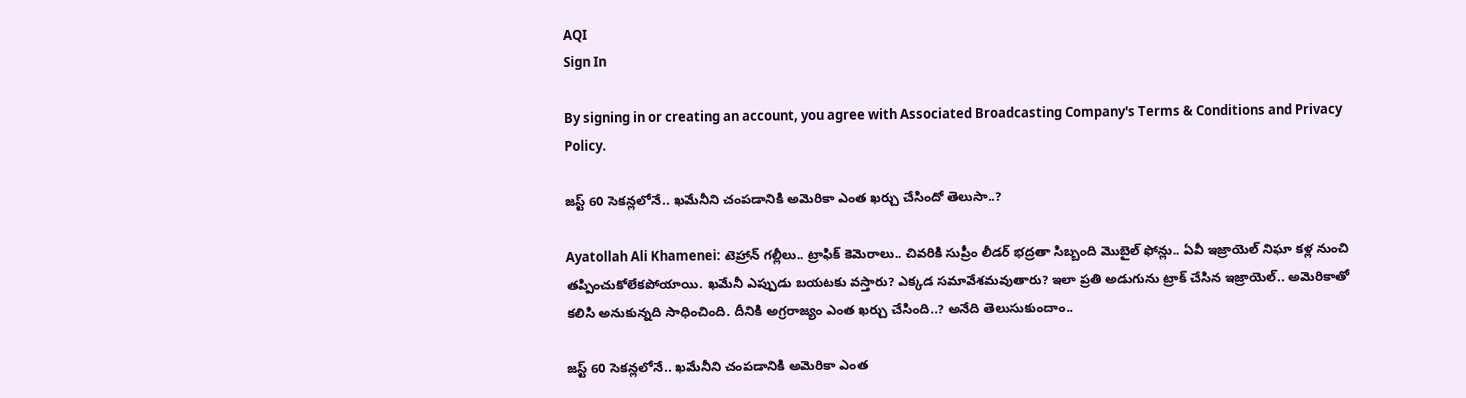AQI
Sign In

By signing in or creating an account, you agree with Associated Broadcasting Company's Terms & Conditions and Privacy Policy.

జస్ట్ 60 సెకన్లలోనే.. ఖమేనీని చంపడానికి అమెరికా ఎంత ఖర్చు చేసిందో తెలుసా..?

Ayatollah Ali Khamenei: టెహ్రాన్ గల్లీలు.. ట్రాఫిక్ కెమెరాలు.. చివరికి సుప్రీం లీడర్ భద్రతా సిబ్బంది మొబైల్ ఫోన్లు.. ఏవీ ఇజ్రాయెల్ నిఘా కళ్ల నుంచి తప్పించుకోలేకపోయాయి. ఖమేనీ ఎప్పుడు బయటకు వస్తారు? ఎక్కడ సమావేశమవుతారు? ఇలా ప్రతి అడుగును ట్రాక్ చేసిన ఇజ్రాయెల్.. అమెరికాతో కలిసి అనుకున్నది సాధించింది. దీనికి అగ్రరాజ్యం ఎంత ఖర్చు చేసింది..? అనేది తెలుసుకుందాం..

జస్ట్ 60 సెకన్లలోనే.. ఖమేనీని చంపడానికి అమెరికా ఎంత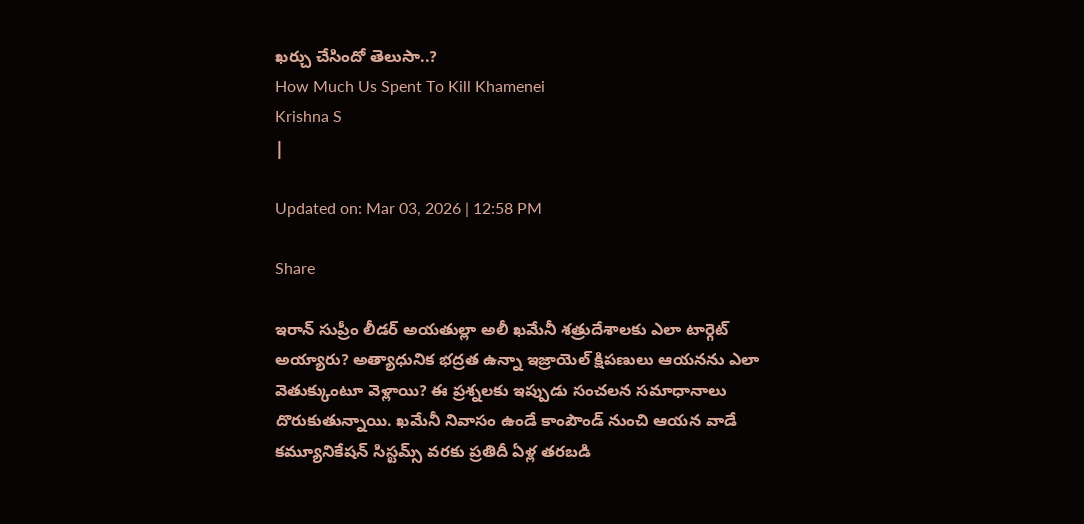ఖర్చు చేసిందో తెలుసా..?
How Much Us Spent To Kill Khamenei
Krishna S
|

Updated on: Mar 03, 2026 | 12:58 PM

Share

ఇరాన్ సుప్రీం లీడర్ అయతుల్లా అలీ ఖమేనీ శత్రుదేశాలకు ఎలా టార్గెట్ అయ్యారు? అత్యాధునిక భద్రత ఉన్నా ఇజ్రాయెల్ క్షిపణులు ఆయనను ఎలా వెతుక్కుంటూ వెళ్లాయి? ఈ ప్రశ్నలకు ఇప్పుడు సంచలన సమాధానాలు దొరుకుతున్నాయి. ఖమేనీ నివాసం ఉండే కాంపౌండ్ నుంచి ఆయన వాడే కమ్యూనికేషన్ సిస్టమ్స్ వరకు ప్రతిదీ ఏళ్ల తరబడి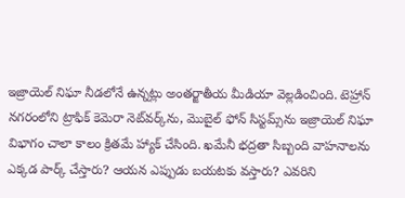ఇజ్రాయెల్ నిఘా నీడలోనే ఉన్నట్లు అంతర్జాతీయ మీడియా వెల్లడించింది. టెహ్రాన్ నగరంలోని ట్రాఫిక్ కెమెరా నెట్‌వర్క్‌ను, మొబైల్ ఫోన్ సిస్టమ్స్‌ను ఇజ్రాయెల్ నిఘా విభాగం చాలా కాలం క్రితమే హ్యాక్ చేసింది. ఖమేనీ భద్రతా సిబ్బంది వాహనాలను ఎక్కడ పార్క్ చేస్తారు? ఆయన ఎప్పుడు బయటకు వస్తారు? ఎవరిని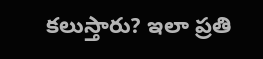కలుస్తారు? ఇలా ప్రతి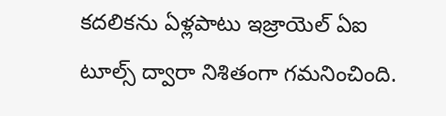కదలికను ఏళ్లపాటు ఇజ్రాయెల్ ఏఐ టూల్స్ ద్వారా నిశితంగా గమనించింది.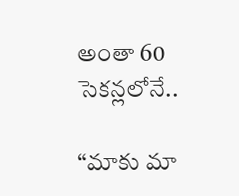అంతా 60 సెకన్లలోనే..

“మాకు మా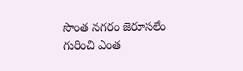సొంత నగరం జెరూసలేం గురించి ఎంత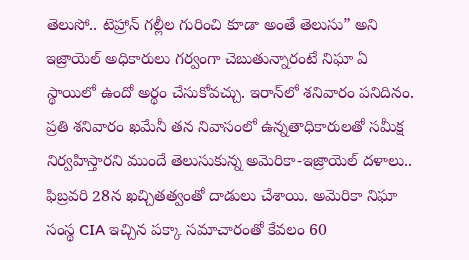తెలుసో.. టెహ్రాన్ గల్లీల గురించి కూడా అంతే తెలుసు” అని ఇజ్రాయెల్ అధికారులు గర్వంగా చెబుతున్నారంటే నిఘా ఏ స్థాయిలో ఉందో అర్థం చేసుకోవచ్చు. ఇరాన్‌లో శనివారం పనిదినం. ప్రతి శనివారం ఖమేనీ తన నివాసంలో ఉన్నతాధికారులతో సమీక్ష నిర్వహిస్తారని ముందే తెలుసుకున్న అమెరికా-ఇజ్రాయెల్ దళాలు.. ఫిబ్రవరి 28న ఖచ్చితత్వంతో దాడులు చేశాయి. అమెరికా నిఘా సంస్థ CIA ఇచ్చిన పక్కా సమాచారంతో కేవలం 60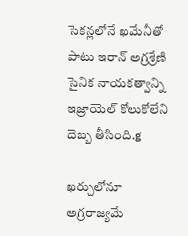సెకన్లలోనే ఖమేనీతో పాటు ఇరాన్ అగ్రశ్రేణి సైనిక నాయకత్వాన్ని ఇజ్రాయెల్ కోలుకోలేని దెబ్బ తీసింది.g

ఖర్చులోనూ అగ్రరాజ్యమే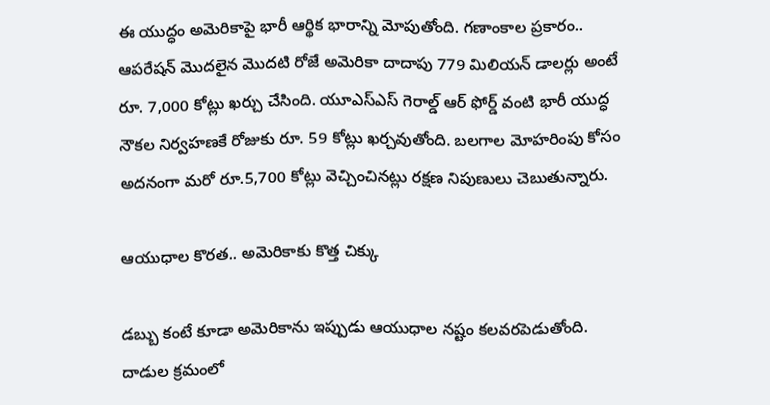ఈ యుద్ధం అమెరికాపై భారీ ఆర్థిక భారాన్ని మోపుతోంది. గణాంకాల ప్రకారం.. ఆపరేషన్ మొదలైన మొదటి రోజే అమెరికా దాదాపు 779 మిలియన్ డాలర్లు అంటే రూ. 7,000 కోట్లు ఖర్చు చేసింది. యూఎస్‌ఎస్ గెరాల్డ్ ఆర్ ఫోర్డ్ వంటి భారీ యుద్ధ నౌకల నిర్వహణకే రోజుకు రూ. 59 కోట్లు ఖర్చవుతోంది. బలగాల మోహరింపు కోసం అదనంగా మరో రూ.5,700 కోట్లు వెచ్చించినట్లు రక్షణ నిపుణులు చెబుతున్నారు.

ఆయుధాల కొరత.. అమెరికాకు కొత్త చిక్కు

డబ్బు కంటే కూడా అమెరికాను ఇప్పుడు ఆయుధాల నష్టం కలవరపెడుతోంది. దాడుల క్రమంలో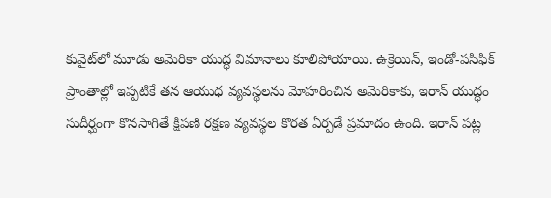కువైట్‌లో మూడు అమెరికా యుద్ధ విమానాలు కూలిపోయాయి. ఉక్రెయిన్, ఇండో-పసిఫిక్ ప్రాంతాల్లో ఇప్పటికే తన ఆయుధ వ్యవస్థలను మోహరించిన అమెరికాకు, ఇరాన్ యుద్ధం సుదీర్ఘంగా కొనసాగితే క్షిపణి రక్షణ వ్యవస్థల కొరత ఏర్పడే ప్రమాదం ఉంది. ఇరాన్ పట్ల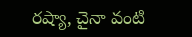రష్యా, చైనా వంటి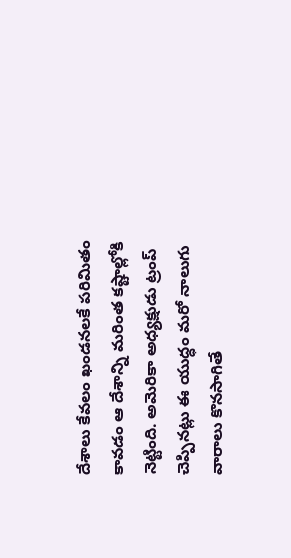దేశాలు కేవలం ఖండనలకే పరిమితం కావడం ఆ దేశాన్ని మరింత కష్టాల్లోకి నెట్టింది. అమెరికా అధ్యక్షుడు ట్రంప్ చెప్పినట్లు ఈ యుద్ధం మరో నాలుగు వారాలు కొనసాగితే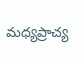మధ్యప్రాచ్య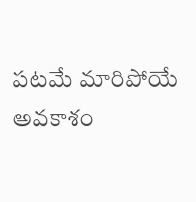పటమే మారిపోయే అవకాశం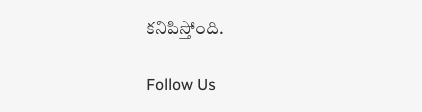కనిపిస్తోంది.

Follow Us